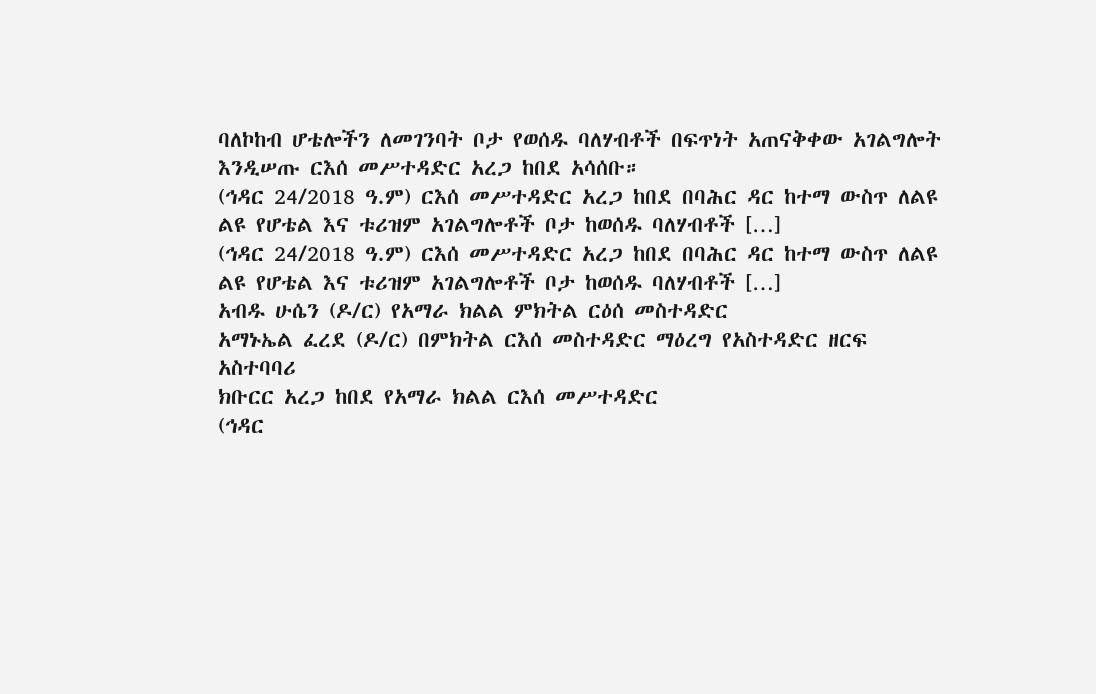ባለኮከብ ሆቴሎችን ለመገንባት ቦታ የወሰዱ ባለሃብቶች በፍጥነት አጠናቅቀው አገልግሎት እንዲሠጡ ርእሰ መሥተዳድር አረጋ ከበደ አሳሰቡ።
(ኅዳር 24/2018 ዓ.ም) ርእሰ መሥተዳድር አረጋ ከበደ በባሕር ዳር ከተማ ውስጥ ለልዩ ልዩ የሆቴል እና ቱሪዝም አገልግሎቶች ቦታ ከወሰዱ ባለሃብቶች […]
(ኅዳር 24/2018 ዓ.ም) ርእሰ መሥተዳድር አረጋ ከበደ በባሕር ዳር ከተማ ውስጥ ለልዩ ልዩ የሆቴል እና ቱሪዝም አገልግሎቶች ቦታ ከወሰዱ ባለሃብቶች […]
አብዱ ሁሴን (ዶ/ር) የአማራ ክልል ምክትል ርዕሰ መስተዳድር
አማኑኤል ፈረደ (ዶ/ር) በምክትል ርእሰ መስተዳድር ማዕረግ የአስተዳድር ዘርፍ አስተባባሪ
ክቡርር አረጋ ከበደ የአማራ ክልል ርእሰ መሥተዳድር
(ኅዳር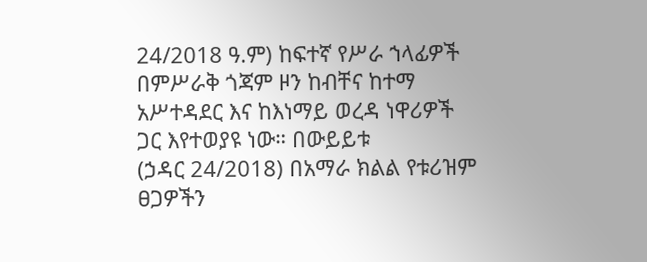24/2018 ዓ.ም) ከፍተኛ የሥራ ኀላፊዎች በምሥራቅ ጎጃም ዞን ከብቸና ከተማ አሥተዳደር እና ከእነማይ ወረዳ ነዋሪዎች ጋር እየተወያዩ ነው። በውይይቱ
(ኃዳር 24/2018) በአማራ ክልል የቱሪዝም ፀጋዎችን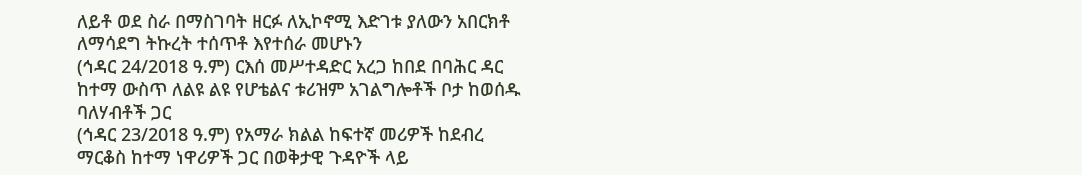ለይቶ ወደ ስራ በማስገባት ዘርፉ ለኢኮኖሚ እድገቱ ያለውን አበርክቶ ለማሳደግ ትኩረት ተሰጥቶ እየተሰራ መሆኑን
(ኅዳር 24/2018 ዓ.ም) ርእሰ መሥተዳድር አረጋ ከበደ በባሕር ዳር ከተማ ውስጥ ለልዩ ልዩ የሆቴልና ቱሪዝም አገልግሎቶች ቦታ ከወሰዱ ባለሃብቶች ጋር
(ኅዳር 23/2018 ዓ.ም) የአማራ ክልል ከፍተኛ መሪዎች ከደብረ ማርቆስ ከተማ ነዋሪዎች ጋር በወቅታዊ ጉዳዮች ላይ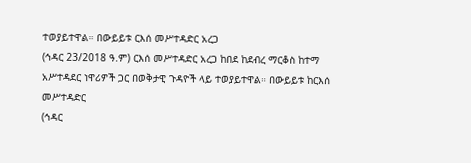ተወያይተዋል። በውይይቱ ርእሰ መሥተዳድር አረጋ
(ኅዳር 23/2018 ዓ.ም) ርእሰ መሥተዳድር አረጋ ከበደ ከደብረ ማርቆስ ከተማ አሥተዳደር ነዋሪዎች ጋር በወቅታዊ ጉዳዮች ላይ ተወያይተዋል። በውይይቱ ከርእሰ መሥተዳድር
(ኅዳር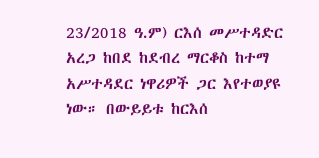23/2018 ዓ.ም) ርእሰ መሥተዳድር አረጋ ከበደ ከደብረ ማርቆስ ከተማ አሥተዳደር ነዋሪዎች ጋር እየተወያዩ ነው። በውይይቱ ከርእሰ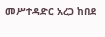መሥተዳድር አረጋ ከበደ